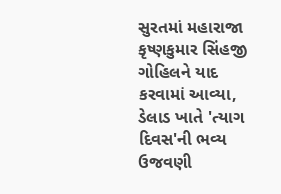સુરતમાં મહારાજા કૃષ્ણકુમાર સિંહજી ગોહિલને યાદ કરવામાં આવ્યા, ડેલાડ ખાતે 'ત્યાગ દિવસ'ની ભવ્ય ઉજવણી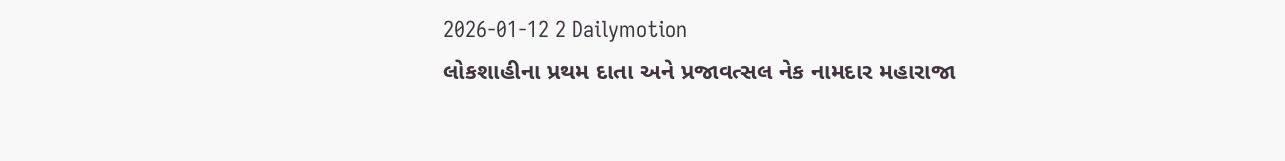2026-01-12 2 Dailymotion
લોકશાહીના પ્રથમ દાતા અને પ્રજાવત્સલ નેક નામદાર મહારાજા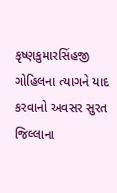કૃષ્ણકુમારસિંહજી ગોહિલના ત્યાગને યાદ કરવાનો અવસર સુરત જિલ્લાના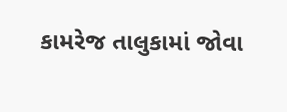કામરેજ તાલુકામાં જોવા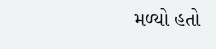મળ્યો હતો